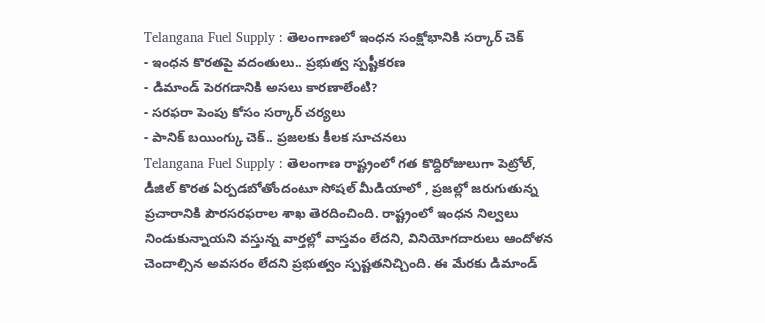Telangana Fuel Supply : తెలంగాణలో ఇంధన సంక్షోభానికి సర్కార్ చెక్
- ఇంధన కొరతపై వదంతులు.. ప్రభుత్వ స్పష్టీకరణ
- డిమాండ్ పెరగడానికి అసలు కారణాలేంటి?
- సరఫరా పెంపు కోసం సర్కార్ చర్యలు
- పానిక్ బయింగ్కు చెక్.. ప్రజలకు కీలక సూచనలు
Telangana Fuel Supply : తెలంగాణ రాష్ట్రంలో గత కొద్దిరోజులుగా పెట్రోల్, డీజిల్ కొరత ఏర్పడబోతోందంటూ సోషల్ మీడియాలో , ప్రజల్లో జరుగుతున్న ప్రచారానికి పౌరసరఫరాల శాఖ తెరదించింది. రాష్ట్రంలో ఇంధన నిల్వలు నిండుకున్నాయని వస్తున్న వార్తల్లో వాస్తవం లేదని, వినియోగదారులు ఆందోళన చెందాల్సిన అవసరం లేదని ప్రభుత్వం స్పష్టతనిచ్చింది. ఈ మేరకు డిమాండ్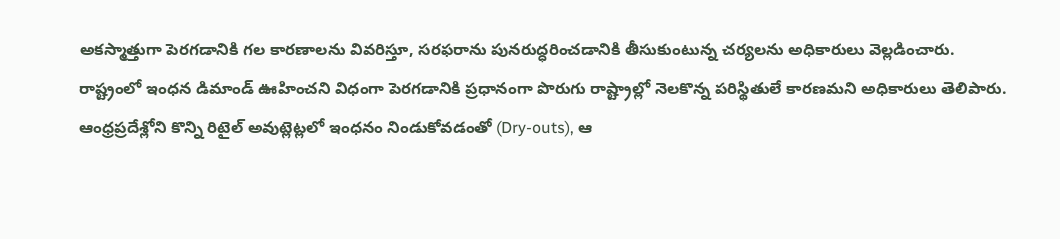అకస్మాత్తుగా పెరగడానికి గల కారణాలను వివరిస్తూ, సరఫరాను పునరుద్ధరించడానికి తీసుకుంటున్న చర్యలను అధికారులు వెల్లడించారు.
రాష్ట్రంలో ఇంధన డిమాండ్ ఊహించని విధంగా పెరగడానికి ప్రధానంగా పొరుగు రాష్ట్రాల్లో నెలకొన్న పరిస్థితులే కారణమని అధికారులు తెలిపారు. ఆంధ్రప్రదేశ్లోని కొన్ని రిటైల్ అవుట్లెట్లలో ఇంధనం నిండుకోవడంతో (Dry-outs), ఆ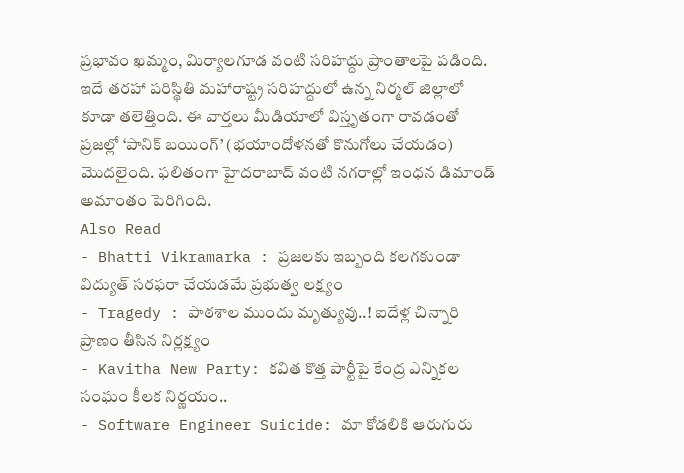ప్రభావం ఖమ్మం, మిర్యాలగూడ వంటి సరిహద్దు ప్రాంతాలపై పడింది. ఇదే తరహా పరిస్థితి మహారాష్ట్ర సరిహద్దులో ఉన్న నిర్మల్ జిల్లాలో కూడా తలెత్తింది. ఈ వార్తలు మీడియాలో విస్తృతంగా రావడంతో ప్రజల్లో ‘పానిక్ బయింగ్’ (భయాందోళనతో కొనుగోలు చేయడం) మొదలైంది. ఫలితంగా హైదరాబాద్ వంటి నగరాల్లో ఇంధన డిమాండ్ అమాంతం పెరిగింది.
Also Read
- Bhatti Vikramarka : ప్రజలకు ఇబ్బంది కలగకుండా విద్యుత్ సరఫరా చేయడమే ప్రభుత్వ లక్ష్యం
- Tragedy : పాఠశాల ముందు మృత్యువు..! ఐదేళ్ల చిన్నారి ప్రాణం తీసిన నిర్లక్ష్యం
- Kavitha New Party: కవిత కొత్త పార్టీపై కేంద్ర ఎన్నికల సంఘం కీలక నిర్ణయం..
- Software Engineer Suicide: మా కోడలికి ఆరుగురు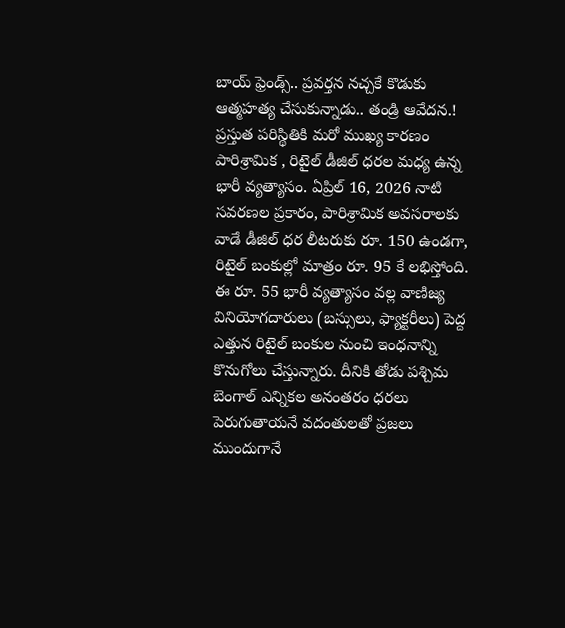బాయ్ ఫ్రెండ్స్.. ప్రవర్తన నచ్చకే కొడుకు ఆత్మహత్య చేసుకున్నాడు.. తండ్రి ఆవేదన.!
ప్రస్తుత పరిస్థితికి మరో ముఖ్య కారణం పారిశ్రామిక , రిటైల్ డీజిల్ ధరల మధ్య ఉన్న భారీ వ్యత్యాసం. ఏప్రిల్ 16, 2026 నాటి సవరణల ప్రకారం, పారిశ్రామిక అవసరాలకు వాడే డీజిల్ ధర లీటరుకు రూ. 150 ఉండగా, రిటైల్ బంకుల్లో మాత్రం రూ. 95 కే లభిస్తోంది. ఈ రూ. 55 భారీ వ్యత్యాసం వల్ల వాణిజ్య వినియోగదారులు (బస్సులు, ఫ్యాక్టరీలు) పెద్ద ఎత్తున రిటైల్ బంకుల నుంచి ఇంధనాన్ని కొనుగోలు చేస్తున్నారు. దీనికి తోడు పశ్చిమ బెంగాల్ ఎన్నికల అనంతరం ధరలు పెరుగుతాయనే వదంతులతో ప్రజలు ముందుగానే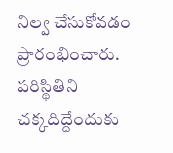నిల్వ చేసుకోవడం ప్రారంభించారు.
పరిస్థితిని చక్కదిద్దేందుకు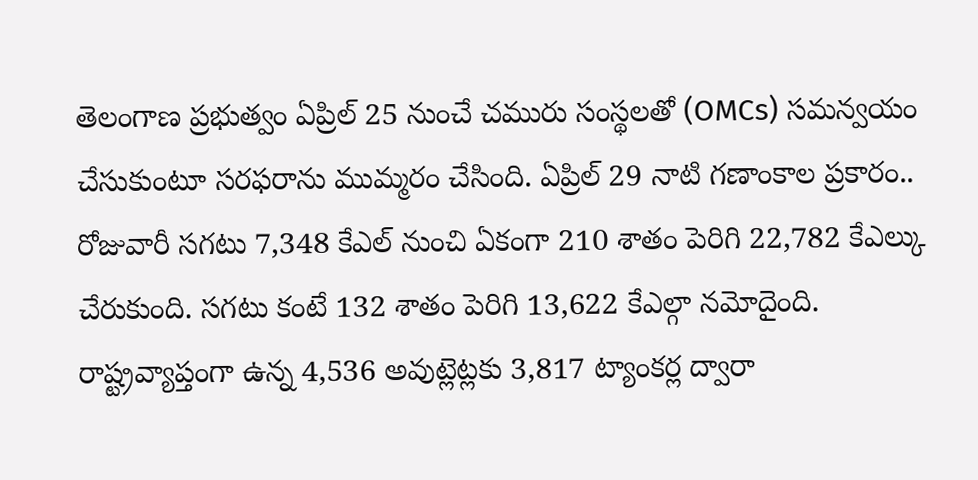తెలంగాణ ప్రభుత్వం ఏప్రిల్ 25 నుంచే చమురు సంస్థలతో (OMCs) సమన్వయం చేసుకుంటూ సరఫరాను ముమ్మరం చేసింది. ఏప్రిల్ 29 నాటి గణాంకాల ప్రకారం.. రోజువారీ సగటు 7,348 కేఎల్ నుంచి ఏకంగా 210 శాతం పెరిగి 22,782 కేఎల్కు చేరుకుంది. సగటు కంటే 132 శాతం పెరిగి 13,622 కేఎల్గా నమోదైంది. రాష్ట్రవ్యాప్తంగా ఉన్న 4,536 అవుట్లెట్లకు 3,817 ట్యాంకర్ల ద్వారా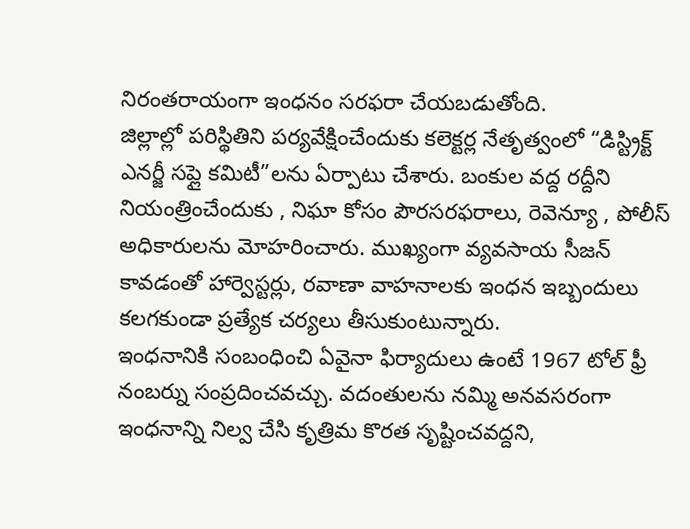నిరంతరాయంగా ఇంధనం సరఫరా చేయబడుతోంది.
జిల్లాల్లో పరిస్థితిని పర్యవేక్షించేందుకు కలెక్టర్ల నేతృత్వంలో “డిస్ట్రిక్ట్ ఎనర్జీ సప్లై కమిటీ”లను ఏర్పాటు చేశారు. బంకుల వద్ద రద్దీని నియంత్రించేందుకు , నిఘా కోసం పౌరసరఫరాలు, రెవెన్యూ , పోలీస్ అధికారులను మోహరించారు. ముఖ్యంగా వ్యవసాయ సీజన్ కావడంతో హార్వెస్టర్లు, రవాణా వాహనాలకు ఇంధన ఇబ్బందులు కలగకుండా ప్రత్యేక చర్యలు తీసుకుంటున్నారు.
ఇంధనానికి సంబంధించి ఏవైనా ఫిర్యాదులు ఉంటే 1967 టోల్ ఫ్రీ నంబర్ను సంప్రదించవచ్చు. వదంతులను నమ్మి అనవసరంగా ఇంధనాన్ని నిల్వ చేసి కృత్రిమ కొరత సృష్టించవద్దని,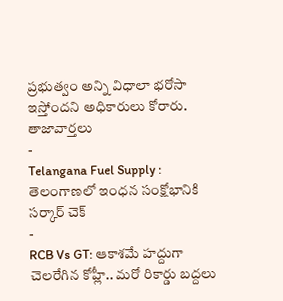ప్రభుత్వం అన్ని విధాలా భరోసా ఇస్తోందని అధికారులు కోరారు.
తాజావార్తలు
-
Telangana Fuel Supply : తెలంగాణలో ఇంధన సంక్షోభానికి సర్కార్ చెక్
-
RCB Vs GT: ఆకాశమే హద్దుగా చెలరేగిన కోహ్లీ.. మరో రికార్డు బద్దలు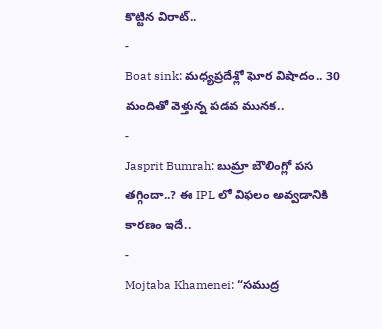కొట్టిన విరాట్..
-
Boat sink: మధ్యప్రదేశ్లో ఘోర విషాదం.. 30 మందితో వెళ్తున్న పడవ మునక..
-
Jasprit Bumrah: బుమ్రా బౌలింగ్లో పస తగ్గిందా..? ఈ IPL లో విఫలం అవ్వడానికి కారణం ఇదే..
-
Mojtaba Khamenei: “సముద్ర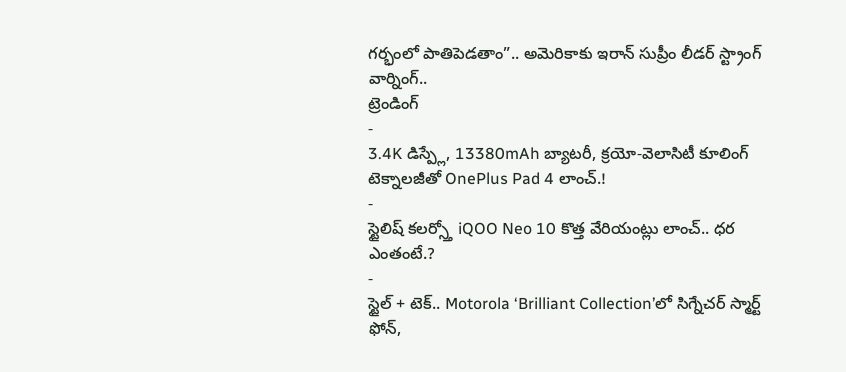గర్భంలో పాతిపెడతాం”.. అమెరికాకు ఇరాన్ సుప్రీం లీడర్ స్ట్రాంగ్ వార్నింగ్..
ట్రెండింగ్
-
3.4K డిస్ప్లే, 13380mAh బ్యాటరీ, క్రయో-వెలాసిటీ కూలింగ్ టెక్నాలజీతో OnePlus Pad 4 లాంచ్.!
-
స్టైలిష్ కలర్స్తో iQOO Neo 10 కొత్త వేరియంట్లు లాంచ్.. ధర ఎంతంటే.?
-
స్టైల్ + టెక్.. Motorola ‘Brilliant Collection’లో సిగ్నేచర్ స్మార్ట్ ఫోన్,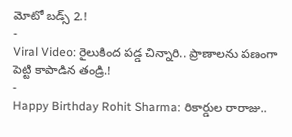మోటో బడ్స్ 2.!
-
Viral Video: రైలుకింద పడ్డ చిన్నారి.. ప్రాణాలను పణంగా పెట్టి కాపాడిన తండ్రి.!
-
Happy Birthday Rohit Sharma: రికార్డుల రారాజు..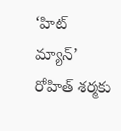‘హిట్ మ్యాన్’ రోహిత్ శర్మకు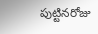పుట్టినరోజు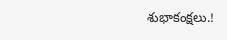శుభాకంక్షలు.!